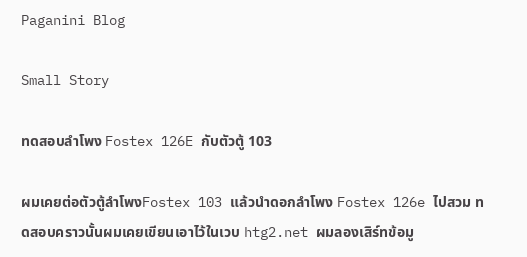Paganini Blog

Small Story

ทดสอบลำโพง Fostex 126E กับตัวตู้ 103

ผมเคยต่อตัวตู้ลำโพงFostex 103 แล้วนำดอกลำโพง Fostex 126e ไปสวม ทดสอบคราวนั้นผมเคยเขียนเอาไว้ในเวบ htg2.net ผมลองเสิร์ทข้อมู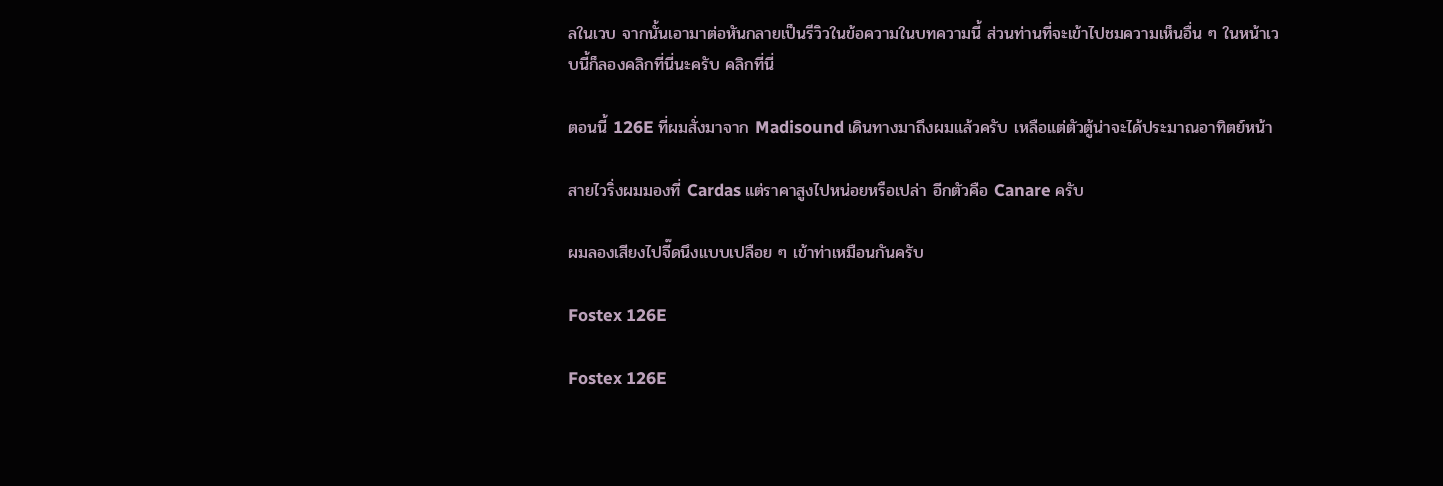ลในเวบ จากนั้นเอามาต่อหันกลายเป็นรีวิวในข้อความในบทความนี้ ส่วนท่านที่จะเข้าไปชมความเห็นอื่น ๆ ในหน้าเวบนี้ก็ลองคลิกที่นี่นะครับ คลิกที่นี่

ตอนนี้ 126E ที่ผมสั่งมาจาก Madisound เดินทางมาถึงผมแล้วครับ เหลือแต่ตัวตู้น่าจะได้ประมาณอาทิตย์หน้า

สายไวริ่งผมมองที่ Cardas แต่ราคาสูงไปหน่อยหรือเปล่า อีกตัวคือ Canare ครับ

ผมลองเสียงไปจี๊ดนึงแบบเปลือย ๆ เข้าท่าเหมือนกันครับ

Fostex 126E

Fostex 126E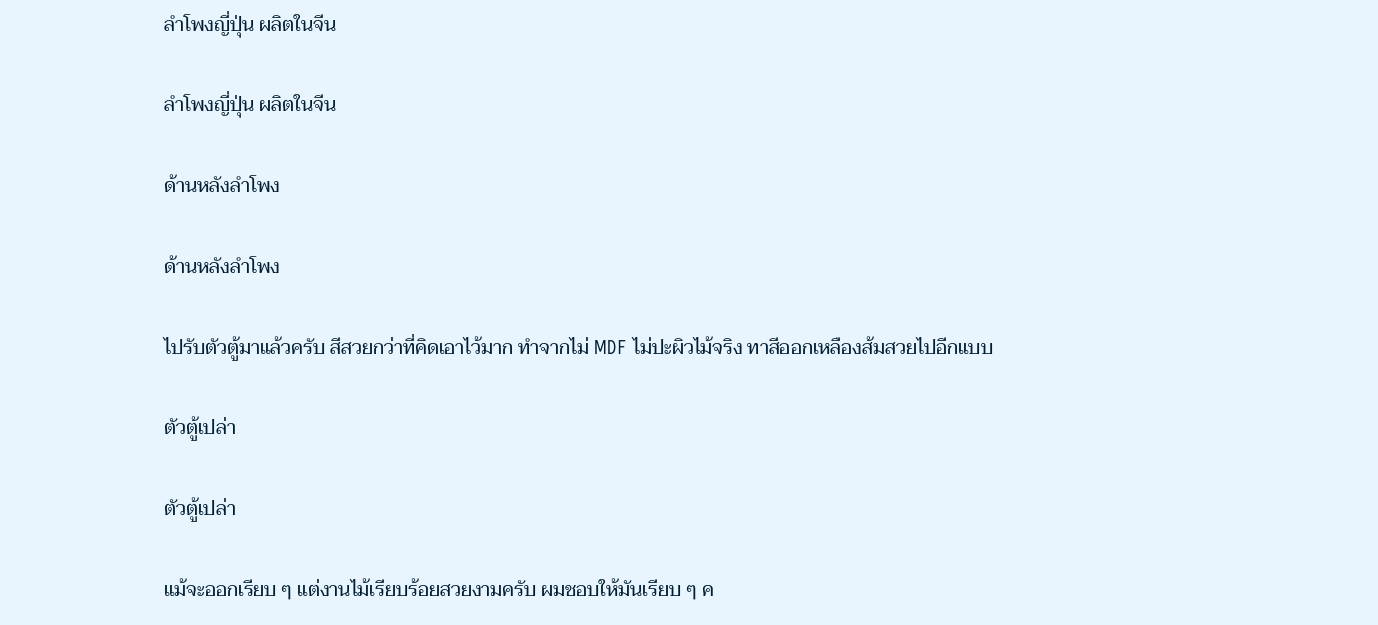ลำโพงญี่ปุ่น ผลิตในจีน

ลำโพงญี่ปุ่น ผลิตในจีน

ด้านหลังลำโพง

ด้านหลังลำโพง

ไปรับตัวตู้มาแล้วครับ สีสวยกว่าที่คิดเอาไว้มาก ทำจากไม่ MDF ไม่ปะผิวไม้จริง ทาสีออกเหลืองส้มสวยไปอีกแบบ

ตัวตู้เปล่า

ตัวตู้เปล่า

แม้จะออกเรียบ ๆ แต่งานไม้เรียบร้อยสวยงามครับ ผมชอบให้มันเรียบ ๆ ค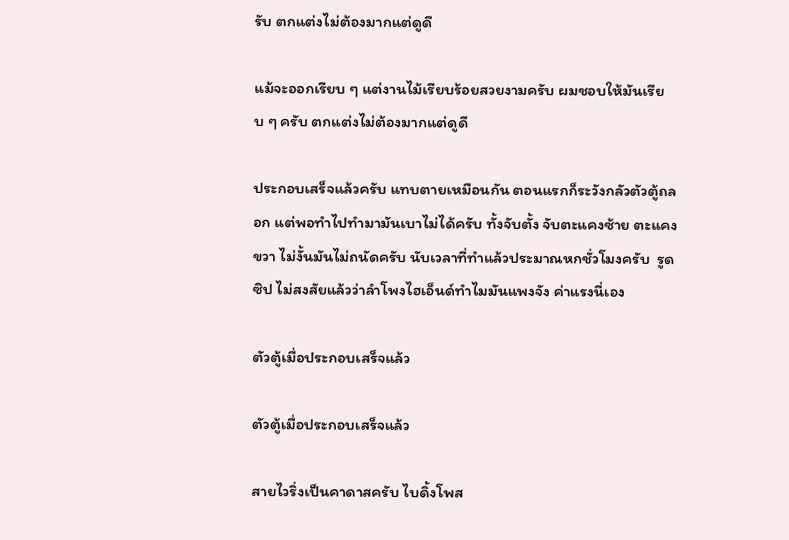รับ ตกแต่งไม่ต้องมากแต่ดูดี

แม้จะออกเรียบ ๆ แต่งานไม้เรียบร้อยสวยงามครับ ผมชอบให้มันเรียบ ๆ ครับ ตกแต่งไม่ต้องมากแต่ดูดี

ประกอบเสร็จแล้วครับ แทบตายเหมือนกัน ตอนแรกก็ระวังกลัวตัวตู้ถลอก แต่พอทำไปทำมามันเบาไม่ได้ครับ ทั้งจับตั้ง จับตะแคงซ้าย ตะแคงขวา ไม่งั้นมันไม่ถนัดครับ นับเวลาที่ทำแล้วประมาณหกชั่วโมงครับ  รูดซิป ไม่สงสัยแล้วว่าลำโพงไฮเอ็นด์ทำไมมันแพงจัง ค่าแรงนี่เอง

ตัวตู้เมื่อประกอบเสร็จแล้ว

ตัวตู้เมื่อประกอบเสร็จแล้ว

สายไวริ่งเป็นคาดาสครับ ไบดิ้งโพส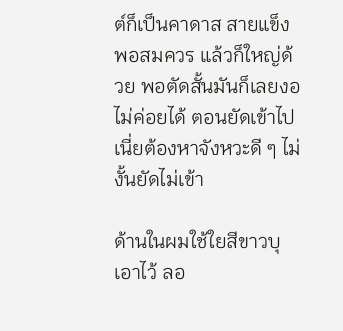ต์ก็เป็นคาดาส สายแข็งพอสมควร แล้วก็ใหญ่ด้วย พอตัดสั้นมันก็เลยงอไม่ค่อยได้ ตอนยัดเข้าไปเนี่ยต้องหาจังหวะดี ๆ ไม่งั้นยัดไม่เข้า

ด้านในผมใช้ใยสีขาวบุเอาไว้ ลอ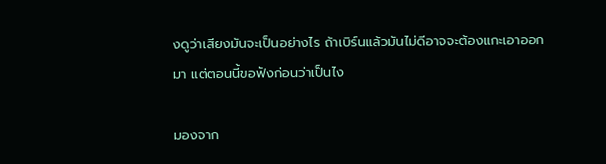งดูว่าเสียงมันจะเป็นอย่างไร ถ้าเบิร์นแล้วมันไม่ดีอาจจะต้องแกะเอาออกมา แต่ตอนนี้ขอฟังก่อนว่าเป็นไง

มองจาก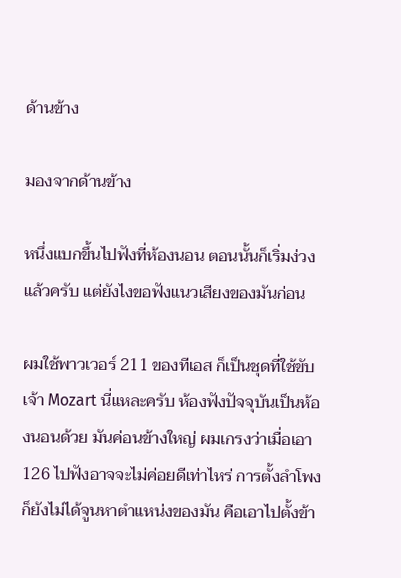ด้านข้าง

มองจากด้านข้าง

หนึ่งแบกขึ้นไปฟังที่ห้องนอน ตอนนั้นก็เริ่มง่วงแล้วครับ แต่ยังไงขอฟังแนวเสียงของมันก่อน

ผมใช้พาวเวอร์ 211 ของทีเอส ก็เป็นชุดที่ใช้ขับเจ้า Mozart นี่แหละครับ ห้องฟังปัจจุบันเป็นห้องนอนด้วย มันค่อนข้างใหญ่ ผมเกรงว่าเมื่อเอา 126 ไปฟังอาจจะไม่ค่อยดีเท่าไหร่ การตั้งลำโพงก็ยังไม่ได้จูนหาตำแหน่งของมัน คือเอาไปตั้งข้า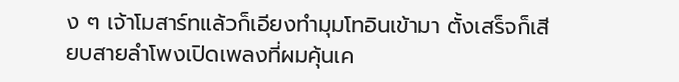ง ๆ เจ้าโมสาร์ทแล้วก็เอียงทำมุมโทอินเข้ามา ตั้งเสร็จก็เสียบสายลำโพงเปิดเพลงที่ผมคุ้นเค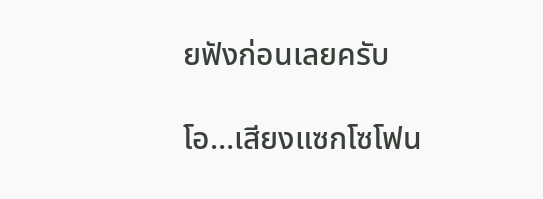ยฟังก่อนเลยครับ

โอ…เสียงแซกโซโฟน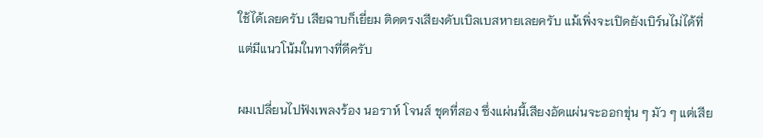ใช้ได้เลยครับ เสียฉาบก็เยี่ยม ติดตรงเสียงดับเบิลเบสหายเลยครับ แม้เพิ่งจะเปิดยังเบิร์นไม่ได้ที่ แต่มีแนวโน้มในทางที่ดีครับ

ผมเปลี่ยนไปฟังเพลงร้อง นอราห์ โจนส์ ชุดที่สอง ซึ่งแผ่นนี้เสียงอัดแผ่นจะออกขุ่น ๆ มัว ๆ แต่เสีย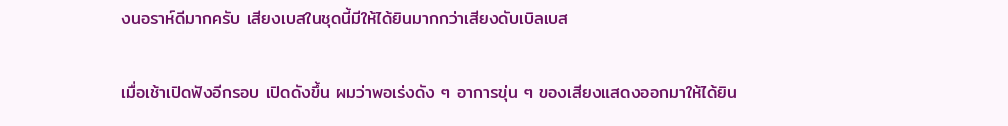งนอราห์ดีมากครับ เสียงเบสในชุดนี้มีให้ได้ยินมากกว่าเสียงดับเบิลเบส

เมื่อเช้าเปิดฟังอีกรอบ เปิดดังขึ้น ผมว่าพอเร่งดัง ๆ อาการขุ่น ๆ ของเสียงแสดงออกมาให้ได้ยิน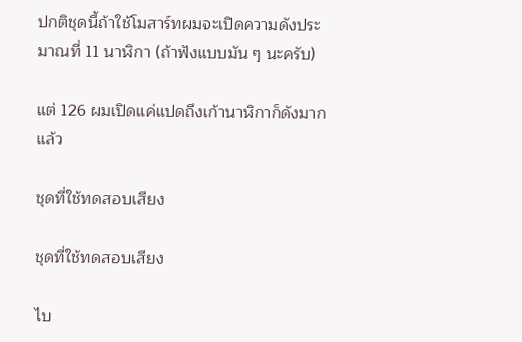ปกติชุดนี้ถ้าใช้โมสาร์ทผมจะเปิดความดังประมาณที่ 11 นาฬิกา (ถ้าฟังแบบมัน ๆ นะครับ)

แต่ 126 ผมเปิดแค่แปดถึงเก้านาฬิกาก็ดังมากแล้ว

ชุดที่ใช้ทดสอบเสียง

ชุดที่ใช้ทดสอบเสียง

ไบ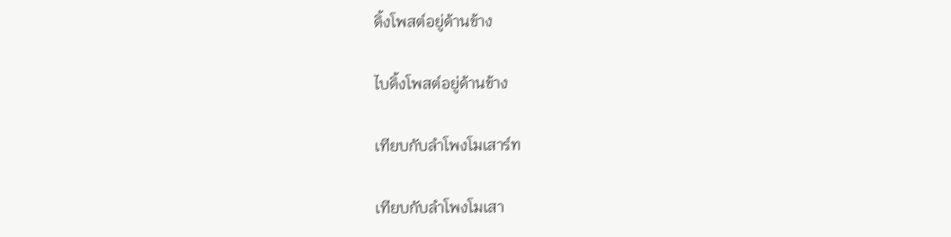ดิ้งโพสต์อยู่ด้านข้าง

ไบดิ้งโพสต์อยู่ด้านข้าง

เทียบกับลำโพงโมเสาร์ท

เทียบกับลำโพงโมเสา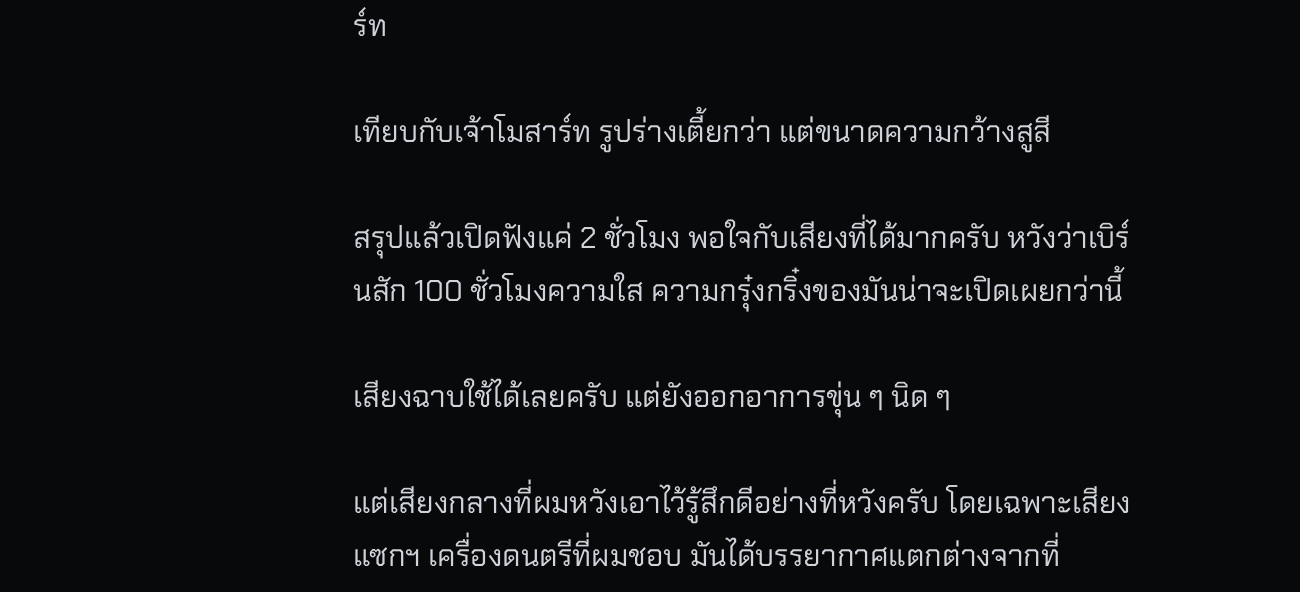ร์ท

เทียบกับเจ้าโมสาร์ท รูปร่างเตี้ยกว่า แต่ขนาดความกว้างสูสี

สรุปแล้วเปิดฟังแค่ 2 ชั่วโมง พอใจกับเสียงที่ได้มากครับ หวังว่าเบิร์นสัก 100 ชั่วโมงความใส ความกรุ๋งกริ๋งของมันน่าจะเปิดเผยกว่านี้

เสียงฉาบใช้ได้เลยครับ แต่ยังออกอาการขุ่น ๆ นิด ๆ

แต่เสียงกลางที่ผมหวังเอาไว้รู้สึกดีอย่างที่หวังครับ โดยเฉพาะเสียงแซกฯ เครื่องดนตรีที่ผมชอบ มันได้บรรยากาศแตกต่างจากที่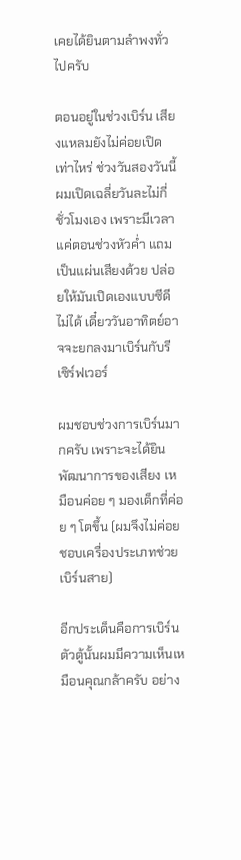เคยได้ยินตามลำพงทั่วไปครับ

ตอนอยู่ในช่วงเบิร์น เสียงแหลมยังไม่ค่อยเปิดเท่าไหร่ ช่วงวันสองวันนี้ผมเปิดเฉลี่ยวันละไม่กี่ชั่วโมงเอง เพราะมีเวลาแค่ตอนช่วงหัวค่ำ แถมเป็นแผ่นเสียงด้วย ปล่อยให้มันเปิดเองแบบซีดีไม่ได้ เดี๋ยววันอาทิตย์อาจจะยกลงมาเบิร์นกับรีเซิร์ฟเวอร์

ผมชอบช่วงการเบิร์นมากครับ เพราะจะได้ยินพัฒนาการของเสียง เหมือนค่อย ๆ มองเด็กที่ค่อย ๆ โตขึ้น (ผมจึงไม่ค่อยชอบเครื่องประเภทช่วยเบิร์นสาย)

อีกประเด็นคือการเบิร์นตัวตู้นั้นผมมีความเห็นเหมือนคุณกล้าครับ อย่าง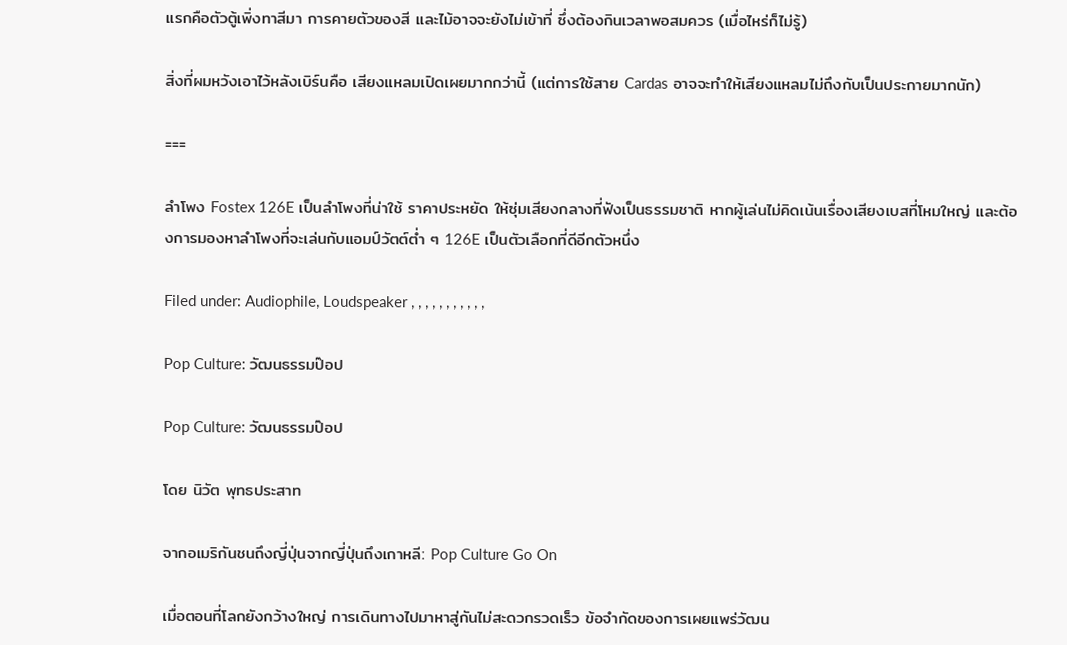แรกคือตัวตู้เพิ่งทาสีมา การคายตัวของสี และไม้อาจจะยังไม่เข้าที่ ซึ่งต้องกินเวลาพอสมควร (เมื่อไหร่ก็ไม่รู้)

สิ่งที่ผมหวังเอาไว้หลังเบิร์นคือ เสียงแหลมเปิดเผยมากกว่านี้ (แต่การใช้สาย Cardas อาจจะทำให้เสียงแหลมไม่ถึงกับเป็นประกายมากนัก)

===

ลำโพง Fostex 126E เป็นลำโพงที่น่าใช้ ราคาประหยัด ให้ซุ่มเสียงกลางที่ฟังเป็นธรรมชาติ หากผู้เล่นไม่คิดเน้นเรื่องเสียงเบสที่โหมใหญ่ และต้องการมองหาลำโพงที่จะเล่นกับแอมป์วัตต์ต่ำ ๆ 126E เป็นตัวเลือกที่ดีอีกตัวหนึ่ง

Filed under: Audiophile, Loudspeaker , , , , , , , , , , ,

Pop Culture: วัฒนธรรมป๊อป

Pop Culture: วัฒนธรรมป๊อป

โดย นิวัต พุทธประสาท

จากอเมริกันชนถึงญี่ปุ่นจากญี่ปุ่นถึงเกาหลี: Pop Culture Go On

เมื่อตอนที่โลกยังกว้างใหญ่ การเดินทางไปมาหาสู่กันไม่สะดวกรวดเร็ว ข้อจำกัดของการเผยแพร่วัฒน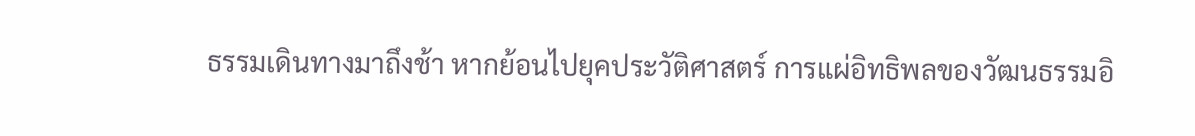ธรรมเดินทางมาถึงช้า หากย้อนไปยุคประวัติศาสตร์ การแผ่อิทธิพลของวัฒนธรรมอิ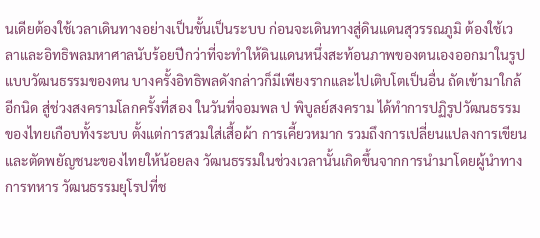นเดียต้องใช้เวลาเดินทางอย่างเป็นขั้นเป็นระบบ ก่อนจะเดินทางสู่ดินแดนสุวรรณภูมิ ต้องใช้เวลาและอิทธิพลมหาศาลนับร้อยปีกว่าที่จะทำให้ดินแดนหนึ่งสะท้อนภาพของตนเองออกมาในรูปแบบวัฒนธรรมของตน บางครั้งอิทธิพลดังกล่าวก็มีเพียงรากและไปเติบโตเป็นอื่น ถัดเข้ามาใกล้อีกนิด สู่ช่วงสงครามโลกครั้งที่สอง ในวันที่จอมพล ป พิบูลย์สงคราม ได้ทำการปฏิรูปวัฒนธรรมของไทยเกือบทั้งระบบ ตั้งแต่การสวมใส่เสื้อผ้า การเคี้ยวหมาก รวมถึงการเปลี่ยนแปลงการเขียนและตัดพยัญชนะของไทยให้น้อยลง วัฒนธรรมในช่วงเวลานั้นเกิดขึ้นจากการนำมาโดยผู้นำทางการทหาร วัฒนธรรมยุโรปที่ช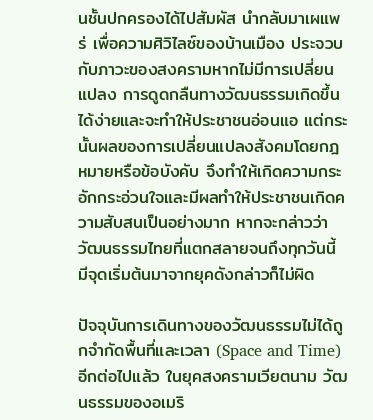นชั้นปกครองได้ไปสัมผัส นำกลับมาเผแพร่ เพื่อความศิวิไลซ์ของบ้านเมือง ประจวบกับภาวะของสงครามหากไม่มีการเปลี่ยนแปลง การดูดกลืนทางวัฒนธรรมเกิดขึ้นได้ง่ายและจะทำให้ประชาชนอ่อนแอ แต่กระนั้นผลของการเปลี่ยนแปลงสังคมโดยกฎหมายหรือข้อบังคับ จึงทำให้เกิดความกระอักกระอ่วนใจและมีผลทำให้ประชาชนเกิดความสับสนเป็นอย่างมาก หากจะกล่าวว่าวัฒนธรรมไทยที่แตกสลายจนถึงทุกวันนี้ มีจุดเริ่มต้นมาจากยุคดังกล่าวก็ไม่ผิด

ปัจจุบันการเดินทางของวัฒนธรรมไม่ได้ถูกจำกัดพื้นที่และเวลา (Space and Time) อีกต่อไปแล้ว ในยุคสงครามเวียตนาม วัฒนธรรมของอเมริ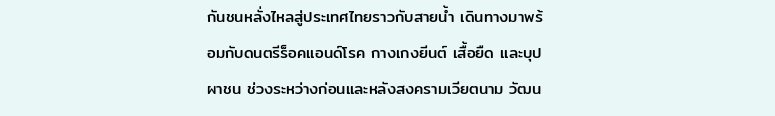กันชนหลั่งไหลสู่ประเทศไทยราวกับสายน้ำ เดินทางมาพร้อมกับดนตรีร็อคแอนด์โรค กางเกงยีนต์ เสื้อยืด และบุปผาชน ช่วงระหว่างก่อนและหลังสงครามเวียตนาม วัฒน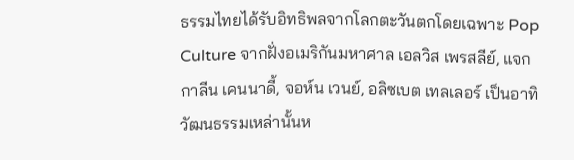ธรรมไทยได้รับอิทธิพลจากโลกตะวันตกโดยเฉพาะ Pop Culture จากฝั่งอเมริกันมหาศาล เอลวิส เพรสลีย์, แจกกาลีน เคนนาดี้, จอห์น เวนย์, อลิซเบต เทลเลอร์ เป็นอาทิ วัฒนธรรมเหล่านั้นห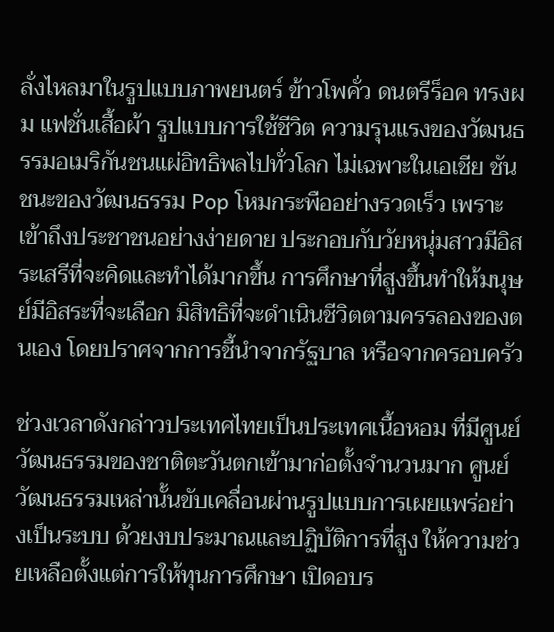ลั่งไหลมาในรูปแบบภาพยนตร์ ข้าวโพคั่ว ดนตรีร็อค ทรงผม แฟชั่นเสื้อผ้า รูปแบบการใช้ชีวิต ความรุนแรงของวัฒนธรรมอเมริกันชนแผ่อิทธิพลไปทั่วโลก ไม่เฉพาะในเอเชีย ชันชนะของวัฒนธรรม Pop โหมกระพืออย่างรวดเร็ว เพราะเข้าถึงประชาชนอย่างง่ายดาย ประกอบกับวัยหนุ่มสาวมีอิสระเสรีที่จะคิดและทำได้มากขึ้น การศึกษาที่สูงขึ้นทำให้มนุษย์มีอิสระที่จะเลือก มิสิทธิที่จะดำเนินชีวิตตามครรลองของตนเอง โดยปราศจากการชี้นำจากรัฐบาล หรือจากครอบครัว

ช่วงเวลาดังกล่าวประเทศไทยเป็นประเทศเนื้อหอม ที่มีศูนย์วัฒนธรรมของชาติตะวันตกเข้ามาก่อตั้งจำนวนมาก ศูนย์วัฒนธรรมเหล่านั้นขับเคลื่อนผ่านรูปแบบการเผยแพร่อย่างเป็นระบบ ด้วยงบประมาณและปฏิบัติการที่สูง ให้ความช่วยเหลือตั้งแต่การให้ทุนการศึกษา เปิดอบร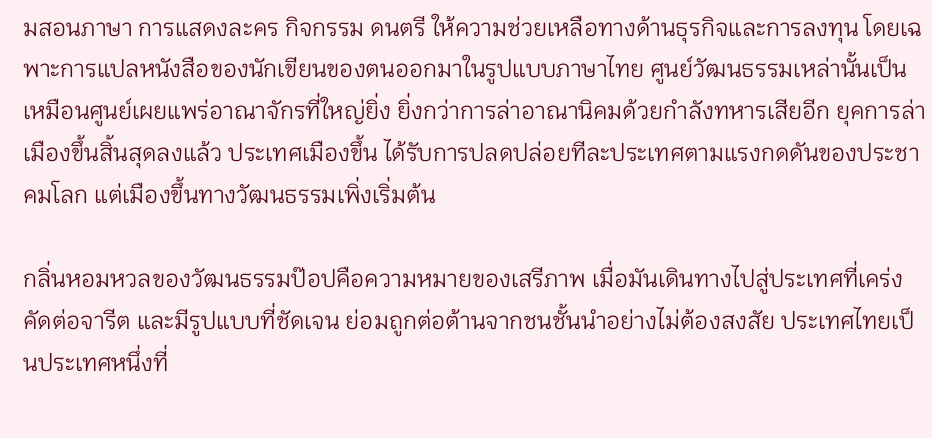มสอนภาษา การแสดงละคร กิจกรรม ดนตรี ให้ความช่วยเหลือทางด้านธุรกิจและการลงทุน โดยเฉพาะการแปลหนังสือของนักเขียนของตนออกมาในรูปแบบภาษาไทย ศูนย์วัฒนธรรมเหล่านั้นเป็นเหมือนศูนย์เผยแพร่อาณาจักรที่ใหญ่ยิ่ง ยิ่งกว่าการล่าอาณานิคมด้วยกำลังทหารเสียอีก ยุคการล่าเมืองขึ้นสิ้นสุดลงแล้ว ประเทศเมืองขึ้น ได้รับการปลดปล่อยทีละประเทศตามแรงกดดันของประชาคมโลก แต่เมืองขึ้นทางวัฒนธรรมเพิ่งเริ่มต้น

กลิ่นหอมหวลของวัฒนธรรมป๊อปคือความหมายของเสรีภาพ เมื่อมันเดินทางไปสู่ประเทศที่เคร่งคัดต่อจารีต และมีรูปแบบที่ชัดเจน ย่อมถูกต่อต้านจากชนชั้นนำอย่างไม่ต้องสงสัย ประเทศไทยเป็นประเทศหนึ่งที่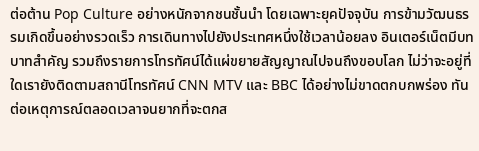ต่อต้าน Pop Culture อย่างหนักจากชนชั้นนำ โดยเฉพาะยุคปัจจุบัน การข้ามวัฒนธรรมเกิดขึ้นอย่างรวดเร็ว การเดินทางไปยังประเทศหนึ่งใช้เวลาน้อยลง อินเตอร์เน็ตมีบทบาทสำคัญ รวมถึงรายการโทรทัศน์ได้แผ่ขยายสัญญาณไปจนถึงขอบโลก ไม่ว่าจะอยู่ที่ใดเรายังติดตามสถานีโทรทัศน์ CNN MTV และ BBC ได้อย่างไม่ขาดตกบกพร่อง ทันต่อเหตุการณ์ตลอดเวลาจนยากที่จะตกส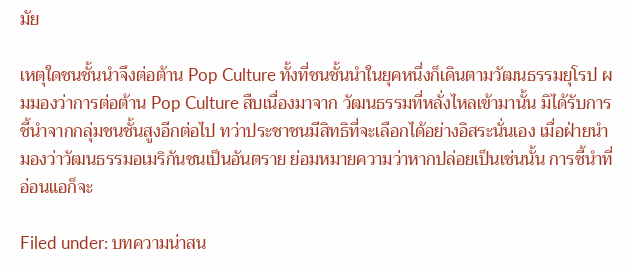มัย

เหตุใดชนชั้นนำจึงต่อต้าน Pop Culture ทั้งที่ชนชั้นนำในยุคหนึ่งก็เดินตามวัฒนธรรมยุโรป ผมมองว่าการต่อต้าน Pop Culture สืบเนื่องมาจาก วัฒนธรรมที่หลั่งไหลเข้ามานั้น มิได้รับการชี้นำจากกลุ่มชนชั้นสูงอีกต่อไป ทว่าประชาชนมีสิทธิที่จะเลือกได้อย่างอิสระนั่นเอง เมื่อฝ่ายนำมองว่าวัฒนธรรมอเมริกันชนเป็นอันตราย ย่อมหมายความว่าหากปล่อยเป็นเช่นนั้น การชี้นำที่อ่อนแอก็จะ

Filed under: บทความน่าสน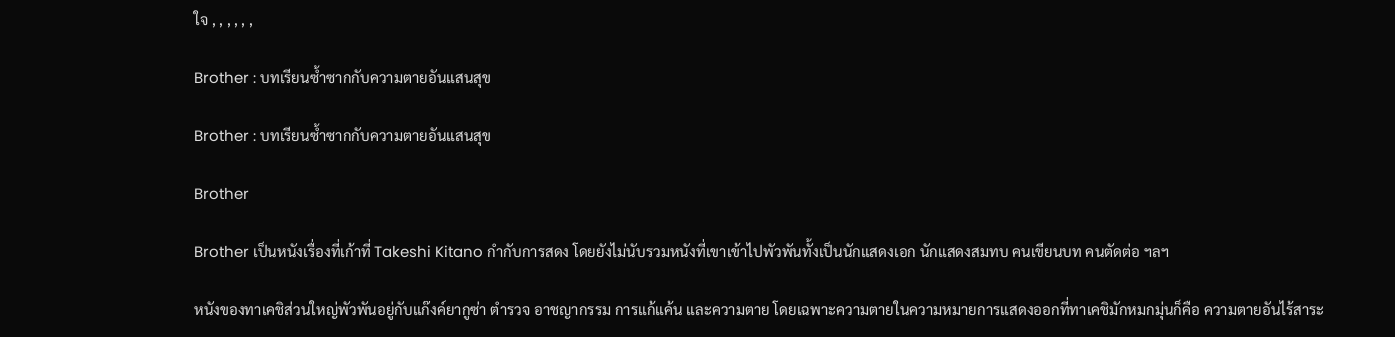ใจ , , , , , ,

Brother : บทเรียนซ้ำซากกับความตายอันแสนสุข

Brother : บทเรียนซ้ำซากกับความตายอันแสนสุข

Brother

Brother เป็นหนังเรื่องที่เก้าที่ Takeshi Kitano กำกับการสดง โดยยังไม่นับรวมหนังที่เขาเข้าไปพัวพันทั้งเป็นนักแสดงเอก นักแสดงสมทบ คนเขียนบท คนตัดต่อ ฯลฯ

หนังของทาเคชิส่วนใหญ่พัวพันอยู่กับแก๊งค์ยากูซ่า ตำรวจ อาชญากรรม การแก้แค้น และความตาย โดยเฉพาะความตายในความหมายการแสดงออกที่ทาเคชิมักหมกมุ่นก็คือ ความตายอันไร้สาระ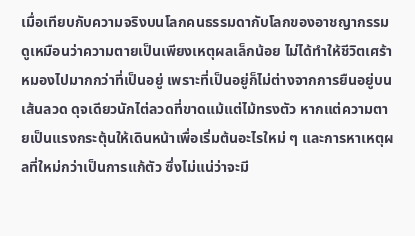เมื่อเทียบกับความจริงบนโลกคนธรรมดากับโลกของอาชญากรรมดูเหมือนว่าความตายเป็นเพียงเหตุผลเล็กน้อย ไม่ได้ทำให้ชีวิตเศร้าหมองไปมากกว่าที่เป็นอยู่ เพราะที่เป็นอยู่ก็ไม่ต่างจากการยืนอยู่บนเส้นลวด ดุจเดียวนักไต่ลวดที่ขาดแม้แต่ไม้ทรงตัว หากแต่ความตายเป็นแรงกระตุ้นให้เดินหน้าเพื่อเริ่มต้นอะไรใหม่ ๆ และการหาเหตุผลที่ใหม่กว่าเป็นการแก้ตัว ซึ่งไม่แน่ว่าจะมี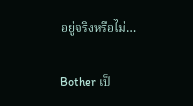อยู่จริงหรือไม่…

Bother เป็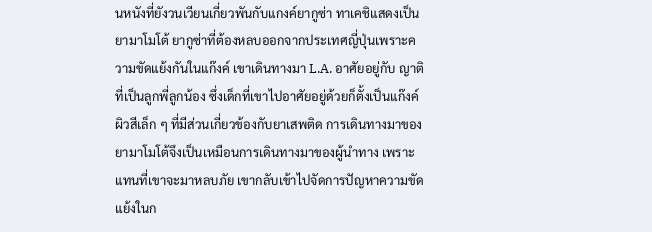นหนังที่ยังวนเวียนเกี่ยวพันกับแกงค์ยากูซ่า ทาเคชิแสดงเป็นยามาโมโต้ ยากูซ่าที่ต้องหลบออกจากประเทศญี่ปุ่นเพราะความขัดแย้งกันในแก๊งค์ เขาเดินทางมา L.A. อาศัยอยู่กับ ญาติที่เป็นลูกพี่ลูกน้อง ซึ่งเด็กที่เขาไปอาศัยอยู่ด้วยก็ตั้งเป็นแก๊งค์ผิวสีเล็ก ๆ ที่มีส่วนเกี่ยวข้องกับยาเสพติด การเดินทางมาของยามาโมโต้จึงเป็นเหมือนการเดินทางมาของผู้นำทาง เพราะแทนที่เขาจะมาหลบภัย เขากลับเข้าไปจัดการปัญหาความขัดแย้งในก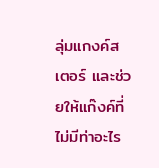ลุ่มแกงค์สเตอร์ และช่วยให้แก๊งค์ที่ไม่มีท่าอะไร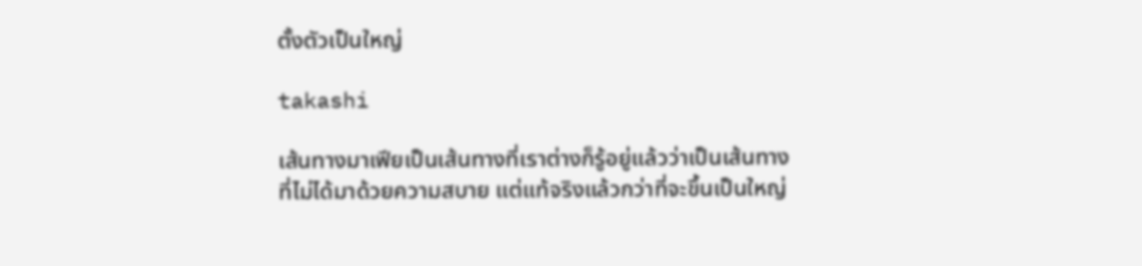ตั้งตัวเป็นใหญ่

takashi

เส้นทางมาเฟียเป็นเส้นทางที่เราต่างก็รู้อยู่แล้วว่าเป็นเส้นทางที่ไม่ได้มาด้วยความสบาย แต่แท้จริงแล้วกว่าที่จะขึ้นเป็นใหญ่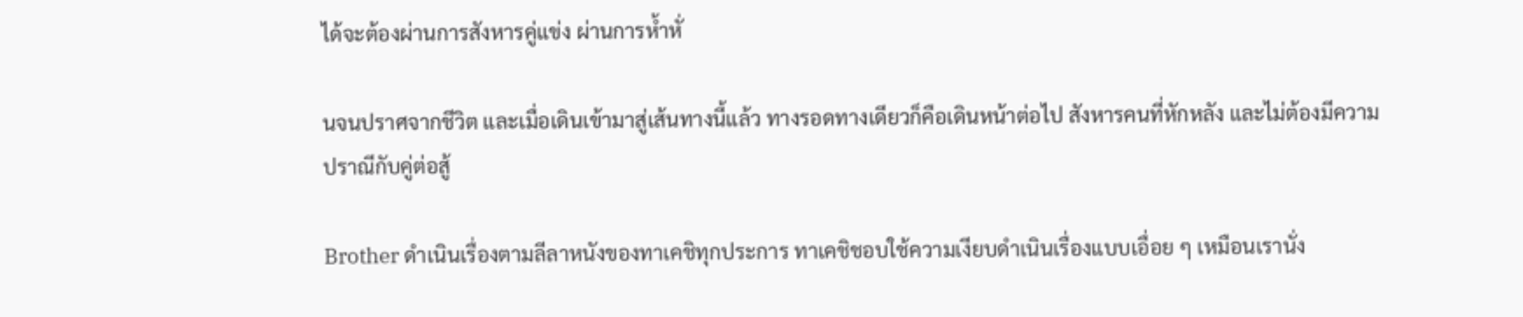ได้จะต้องผ่านการสังหารคู่แข่ง ผ่านการห้ำหั่

นจนปราศจากชีวิต และเมื่อเดินเข้ามาสู่เส้นทางนี้แล้ว ทางรอดทางเดียวก็คือเดินหน้าต่อไป สังหารคนที่หักหลัง และไม่ต้องมีความปราณีกับคู่ต่อสู้

Brother ดำเนินเรื่องตามลีลาหนังของทาเคชิทุกประการ ทาเคชิชอบใช้ความเงียบดำเนินเรื่องแบบเอื่อย ๆ เหมือนเรานั่ง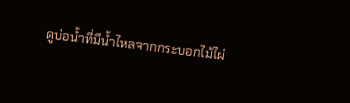ดูบ่อน้ำที่มีน้ำไหลจากกระบอกไม้ไผ่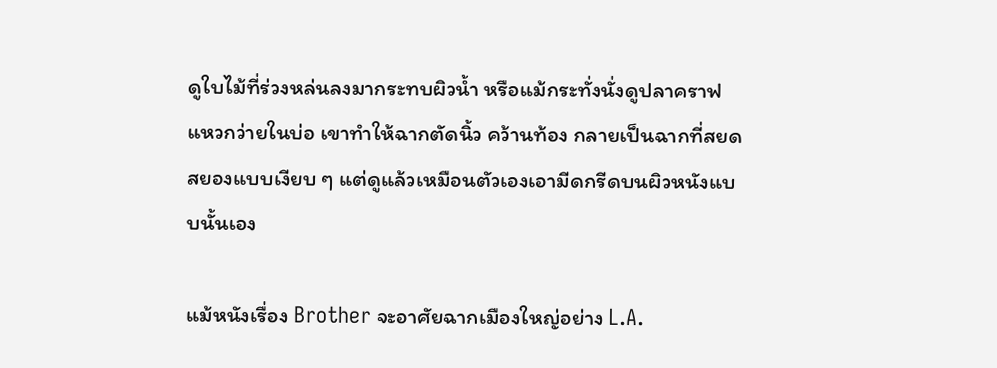ดูใบไม้ที่ร่วงหล่นลงมากระทบผิวน้ำ หรือแม้กระทั่งนั่งดูปลาคราฟแหวกว่ายในบ่อ เขาทำให้ฉากตัดนิ้ว คว้านท้อง กลายเป็นฉากที่สยดสยองแบบเงียบ ๆ แต่ดูแล้วเหมือนตัวเองเอามีดกรีดบนผิวหนังแบบนั้นเอง

แม้หนังเรื่อง Brother จะอาศัยฉากเมืองใหญ่อย่าง L.A.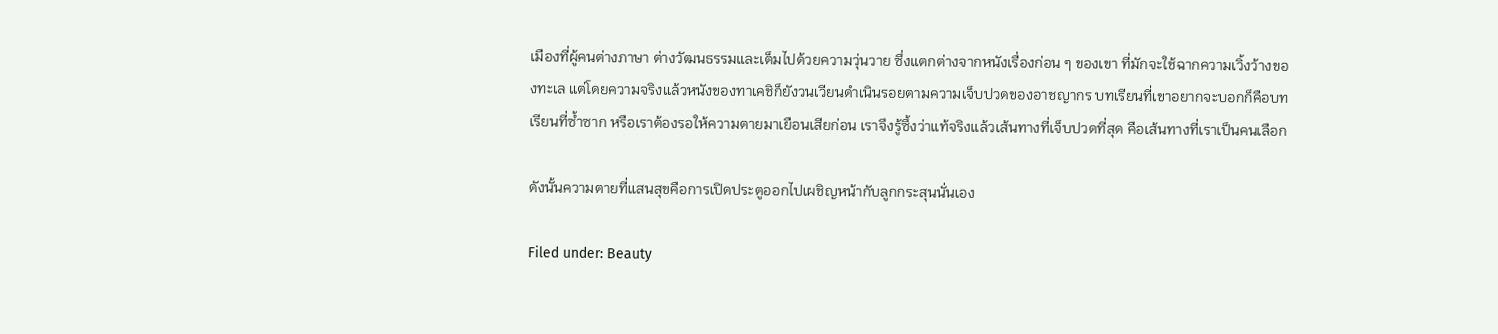เมืองที่ผู้คนต่างภาษา ต่างวัฒนธรรมและเต็มไปด้วยความวุ่นวาย ซึ่งแตกต่างจากหนังเรื่องก่อน ๆ ของเขา ที่มักจะใช้ฉากความเวิ้งว้างของทะเล แต่โดยความจริงแล้วหนังของทาเคชิก็ยังวนเวียนดำเนินรอยตามความเจ็บปวดของอาชญากร บทเรียนที่เขาอยากจะบอกก็คือบทเรียนที่ซ้ำซาก หรือเราต้องรอให้ความตายมาเยือนเสียก่อน เราจึงรู้ซึ้งว่าแท้จริงแล้วเส้นทางที่เจ็บปวดที่สุด คือเส้นทางที่เราเป็นคนเลือก

ดังนั้นความตายที่แสนสุขคือการเปิดประตูออกไปเผชิญหน้ากับลูกกระสุนนั่นเอง

Filed under: Beauty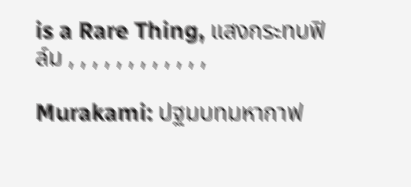is a Rare Thing, แสงกระทบฟิล์ม , , , , , , , , , , , ,

Murakami: ปฐมบทมหากาฟ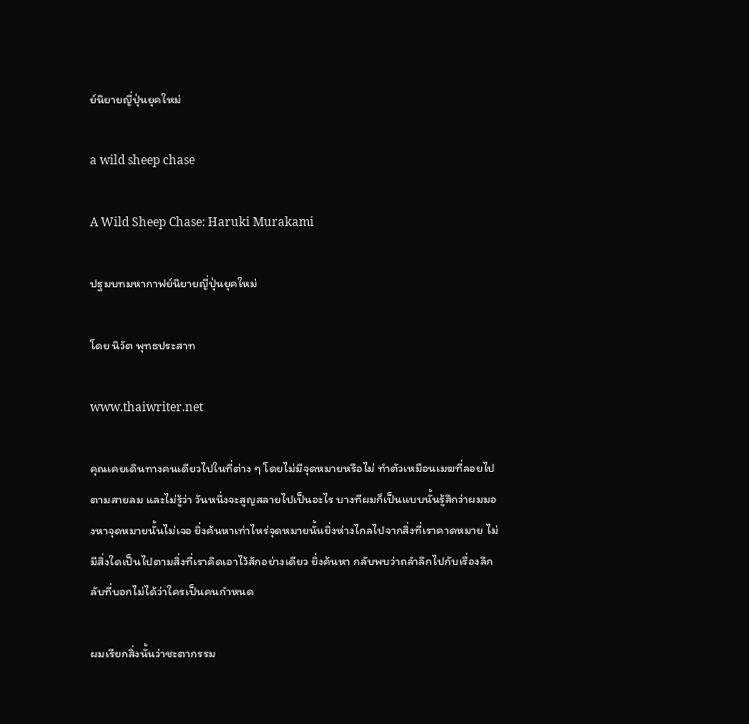ย์นิยายญี่ปุ่นยุคใหม่

a wild sheep chase

A Wild Sheep Chase: Haruki Murakami

ปฐมบทมหากาฟย์นิยายญี่ปุ่นยุคใหม่

โดย นิวัต พุทธประสาท

www.thaiwriter.net

คุณเคยเดินทางคนเดียวไปในที่ต่าง ๆ โดยไม่มีจุดหมายหรือไม่ ทำตัวเหมือนเมฆที่ลอยไปตามสายลม และไม่รู้ว่า วันหนึ่งจะสูญสลายไปเป็นอะไร บางทีผมก็เป็นแบบนั้นรู้สึกว่าผมมองหาจุดหมายนั้นไม่เจอ ยิ่งค้นหาเท่าไหร่จุดหมายนั้นยิ่งห่างไกลไปจากสิ่งที่เราคาดหมาย ไม่มีสิ่งใดเป็นไปตามสิ่งที่เราคิดเอาไว้สักอย่างเดียว ยิ่งค้นหา กลับพบว่าถลำลึกไปกับเรื่องลึกลับที่บอกไม่ได้ว่าใครเป็นคนกำหนด

ผมเรียกสิ่งนั้นว่าชะตากรรม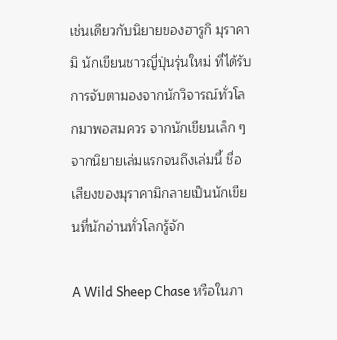เช่นเดียวกับนิยายของฮารูกิ มุราคามิ นักเขียนชาวญี่ปุ่นรุ่นใหม่ ที่ได้รับการจับตามองจากนักวิจารณ์ทั่วโลกมาพอสมควร จากนักเขียนเล็ก ๆ จากนิยายเล่มแรกจนถึงเล่มนี้ ชื่อเสียงของมุราคามิกลายเป็นนักเขียนที่นักอ่านทั่วโลกรู้จัก

A Wild Sheep Chase หรือในภา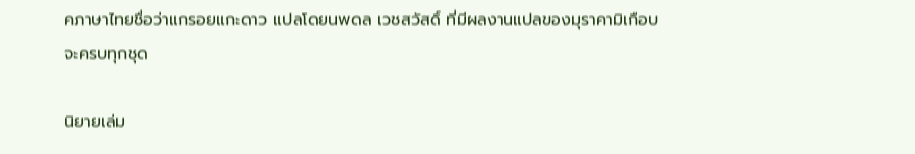คภาษาไทยชื่อว่าแกรอยแกะดาว แปลโดยนพดล เวชสวัสดิ์ ที่มีผลงานแปลของมุราคามิเกือบจะครบทุกชุด

นิยายเล่ม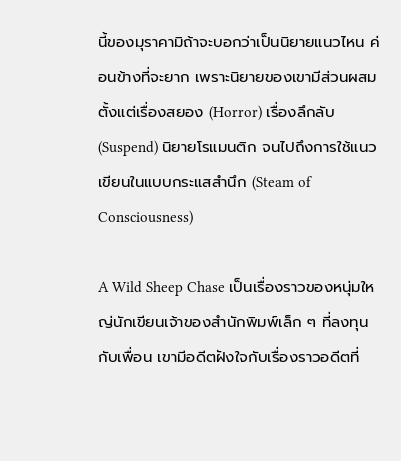นี้ของมุราคามิถ้าจะบอกว่าเป็นนิยายแนวไหน ค่อนข้างที่จะยาก เพราะนิยายของเขามีส่วนผสมตั้งแต่เรื่องสยอง (Horror) เรื่องลึกลับ (Suspend) นิยายโรแมนติก จนไปถึงการใช้แนวเขียนในแบบกระแสสำนึก (Steam of Consciousness)

A Wild Sheep Chase เป็นเรื่องราวของหนุ่มใหญ่นักเขียนเจ้าของสำนักพิมพ์เล็ก ๆ ที่ลงทุนกับเพื่อน เขามีอดีตฝังใจกับเรื่องราวอดีตที่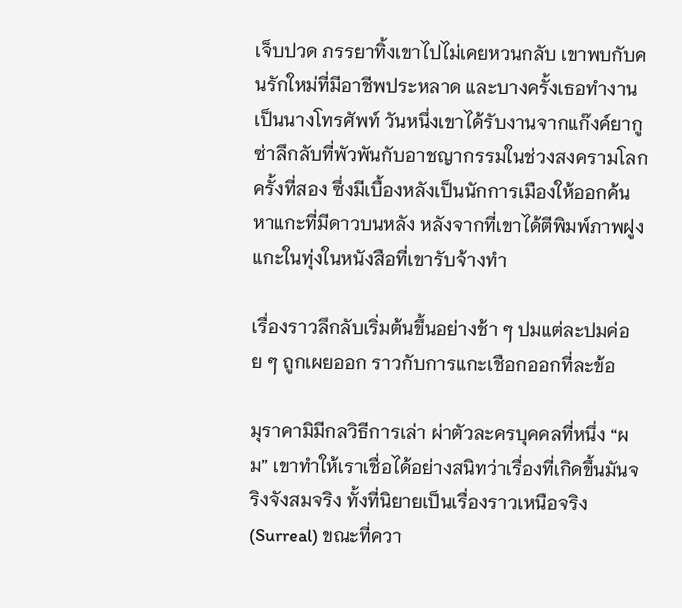เจ็บปวด ภรรยาทิ้งเขาไปไม่เคยหวนกลับ เขาพบกับคนรักใหม่ที่มีอาชีพประหลาด และบางครั้งเธอทำงานเป็นนางโทรศัพท์ วันหนึ่งเขาได้รับงานจากแก๊งค์ยากูซ่าลึกลับที่พัวพันกับอาชญากรรมในช่วงสงครามโลกครั้งที่สอง ซึ่งมีเบื้องหลังเป็นนักการเมืองให้ออกค้นหาแกะที่มีดาวบนหลัง หลังจากที่เขาได้ตีพิมพ์ภาพฝูงแกะในทุ่งในหนังสือที่เขารับจ้างทำ

เรื่องราวลึกลับเริ่มต้นขึ้นอย่างช้า ๆ ปมแต่ละปมค่อย ๆ ถูกเผยออก ราวกับการแกะเชือกออกที่ละข้อ

มุราคามิมีกลวิธีการเล่า ผ่าตัวละครบุคคลที่หนึ่ง “ผม” เขาทำให้เราเชื่อได้อย่างสนิทว่าเรื่องที่เกิดขึ้นมันจริงจังสมจริง ทั้งที่นิยายเป็นเรื่องราวเหนือจริง (Surreal) ขณะที่ควา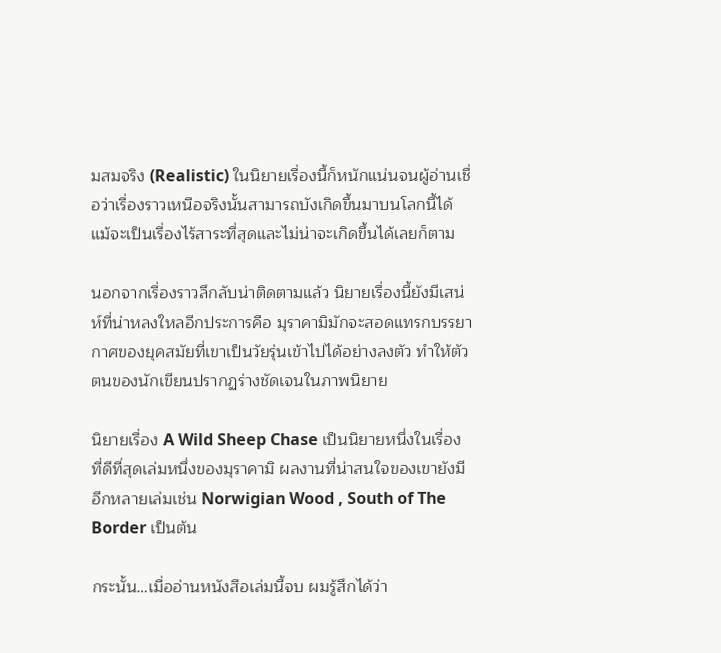มสมจริง (Realistic) ในนิยายเรื่องนี้ก็หนักแน่นจนผู้อ่านเชื่อว่าเรื่องราวเหนือจริงนั้นสามารถบังเกิดขึ้นมาบนโลกนี้ได้ แม้จะเป็นเรื่องไร้สาระที่สุดและไม่น่าจะเกิดขึ้นได้เลยก็ตาม

นอกจากเรื่องราวลึกลับน่าติดตามแล้ว นิยายเรื่องนี้ยังมีเสน่ห์ที่น่าหลงใหลอีกประการคือ มุราคามิมักจะสอดแทรกบรรยากาศของยุคสมัยที่เขาเป็นวัยรุ่นเข้าไปได้อย่างลงตัว ทำให้ตัวตนของนักเขียนปรากฏร่างชัดเจนในภาพนิยาย

นิยายเรื่อง A Wild Sheep Chase เป็นนิยายหนึ่งในเรื่องที่ดีที่สุดเล่มหนึ่งของมุราคามิ ผลงานที่น่าสนใจของเขายังมีอีกหลายเล่มเช่น Norwigian Wood , South of The Border เป็นต้น

กระนั้น…เมื่ออ่านหนังสือเล่มนี้จบ ผมรู้สึกได้ว่า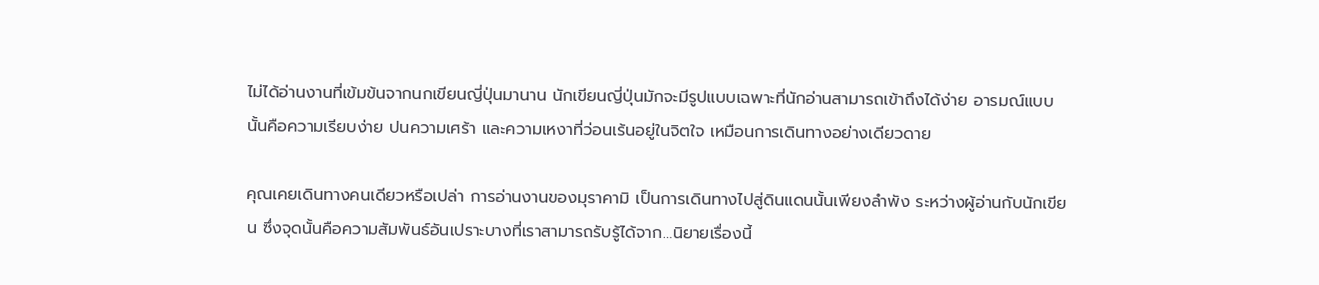ไม่ได้อ่านงานที่เข้มข้นจากนกเขียนญี่ปุ่นมานาน นักเขียนญี่ปุ่นมักจะมีรูปแบบเฉพาะที่นักอ่านสามารถเข้าถึงได้ง่าย อารมณ์แบบนั้นคือความเรียบง่าย ปนความเศร้า และความเหงาที่ว่อนเร้นอยู่ในจิตใจ เหมือนการเดินทางอย่างเดียวดาย

คุณเคยเดินทางคนเดียวหรือเปล่า การอ่านงานของมุราคามิ เป็นการเดินทางไปสู่ดินแดนนั้นเพียงลำพัง ระหว่างผู้อ่านกับนักเขียน ซึ่งจุดนั้นคือความสัมพันธ์อันเปราะบางที่เราสามารถรับรู้ได้จาก…นิยายเรื่องนี้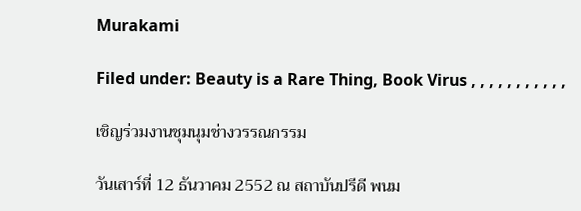Murakami

Filed under: Beauty is a Rare Thing, Book Virus , , , , , , , , , , ,

เชิญร่วมงานชุมนุมช่างวรรณกรรม

วันเสาร์ที่ 12 ธันวาคม 2552 ณ สถาบันปรีดี พนม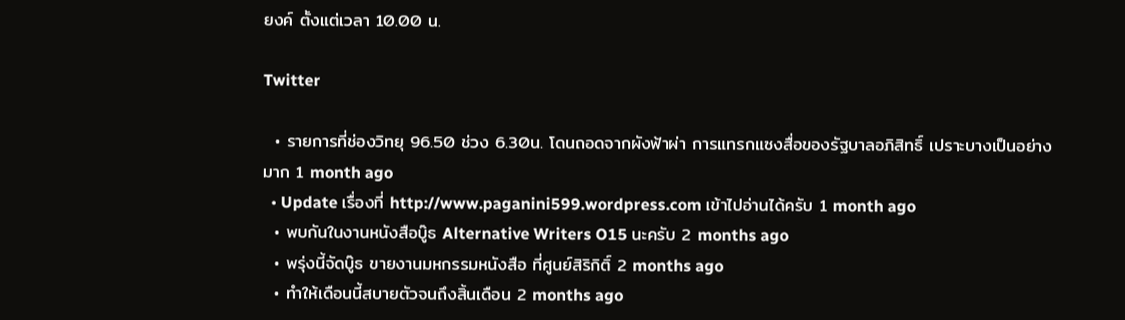ยงค์ ตั้งแต่เวลา 10.00 น.

Twitter

  • รายการที่ช่องวิทยุ 96.50 ช่วง 6.30น. โดนถอดจากผังฟ้าผ่า การแทรกแซงสื่อของรัฐบาลอภิสิทธิ์ เปราะบางเป็นอย่างมาก 1 month ago
  • Update เรื่องที่ http://www.paganini599.wordpress.com เข้าไปอ่านได้ครับ 1 month ago
  • พบกันในงานหนังสือบู๊ธ Alternative Writers O15 นะครับ 2 months ago
  • พรุ่งนี้จัดบู๊ธ ขายงานมหกรรมหนังสือ ที่ศูนย์สิริกิติ์ 2 months ago
  • ทำให้เดือนนี้สบายตัวจนถึงสิ้นเดือน 2 months ago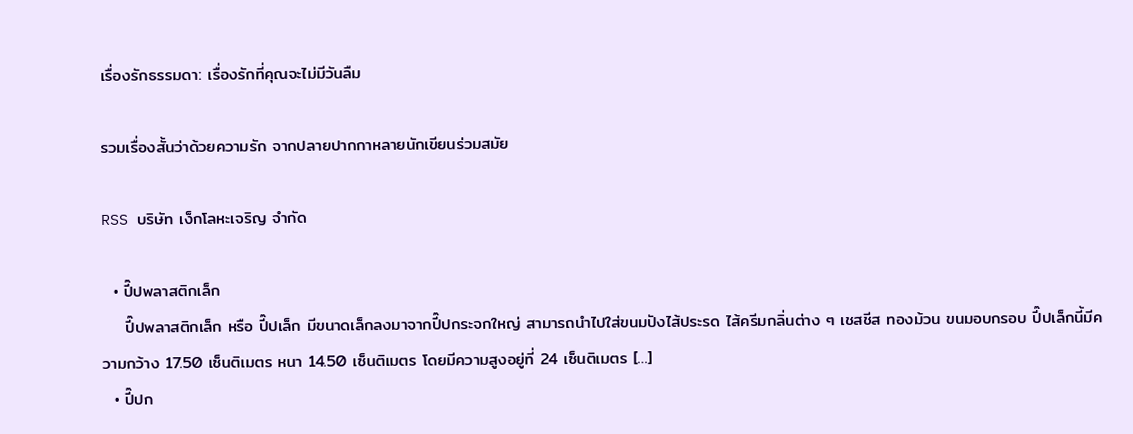เรื่องรักธรรมดา: เรื่องรักที่คุณจะไม่มีวันลืม

รวมเรื่องสั้นว่าด้วยความรัก จากปลายปากกาหลายนักเขียนร่วมสมัย

RSS บริษัท เง็กโลหะเจริญ จำกัด

  • ปี๊ปพลาสติกเล็ก
    ปี๊ปพลาสติกเล็ก หรือ ปี๊ปเล็ก มีขนาดเล็กลงมาจากปี๊ปกระจกใหญ่ สามารถนำไปใส่ขนมปังไส้ประรด ไส้ครีมกลิ่นต่าง ๆ เชสชีส ทองม้วน ขนมอบกรอบ ปี๊ปเล็กนี้มีความกว้าง 17.50 เซ็นติเมตร หนา 14.50 เซ็นติเมตร โดยมีความสูงอยู่ที่ 24 เซ็นติเมตร […]
  • ปี๊ปก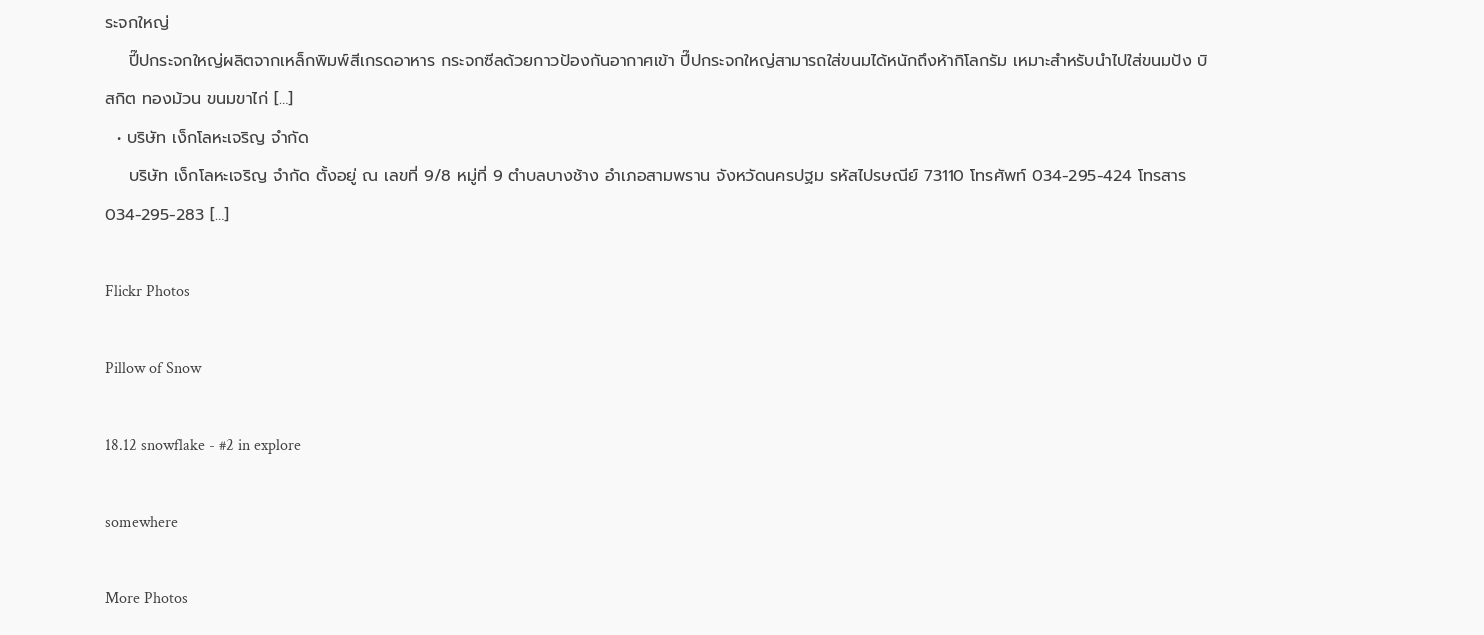ระจกใหญ่
    ปี๊ปกระจกใหญ่ผลิตจากเหล็กพิมพ์สีเกรดอาหาร กระจกซีลด้วยกาวป้องกันอากาศเข้า ปี๊ปกระจกใหญ่สามารถใส่ขนมได้หนักถึงห้ากิโลกรัม เหมาะสำหรับนำไปใส่ขนมปัง บิสกิต ทองม้วน ขนมขาไก่ […]
  • บริษัท เง็กโลหะเจริญ จำกัด
    บริษัท เง็กโลหะเจริญ จำกัด ตั้งอยู่ ณ เลขที่ 9/8 หมู่ที่ 9 ตำบลบางช้าง อำเภอสามพราน จังหวัดนครปฐม รหัสไปรษณีย์ 73110 โทรศัพท์ 034-295-424 โทรสาร 034-295-283 […]

Flickr Photos

Pillow of Snow

18.12 snowflake - #2 in explore

somewhere

More Photos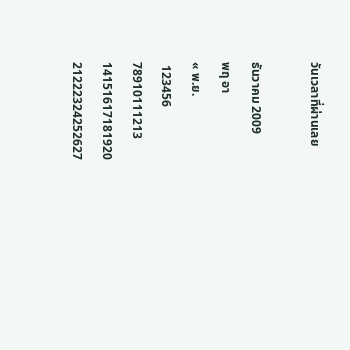วันเวลาที่ผ่านเลย

ธันวาคม 2009
พฤ อา
« พ.ย.
 123456
78910111213
14151617181920
21222324252627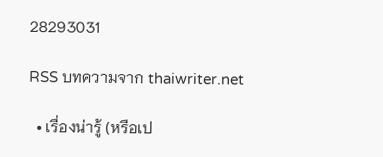28293031

RSS บทความจาก thaiwriter.net

  • เรื่องน่ารู้ (หรือเป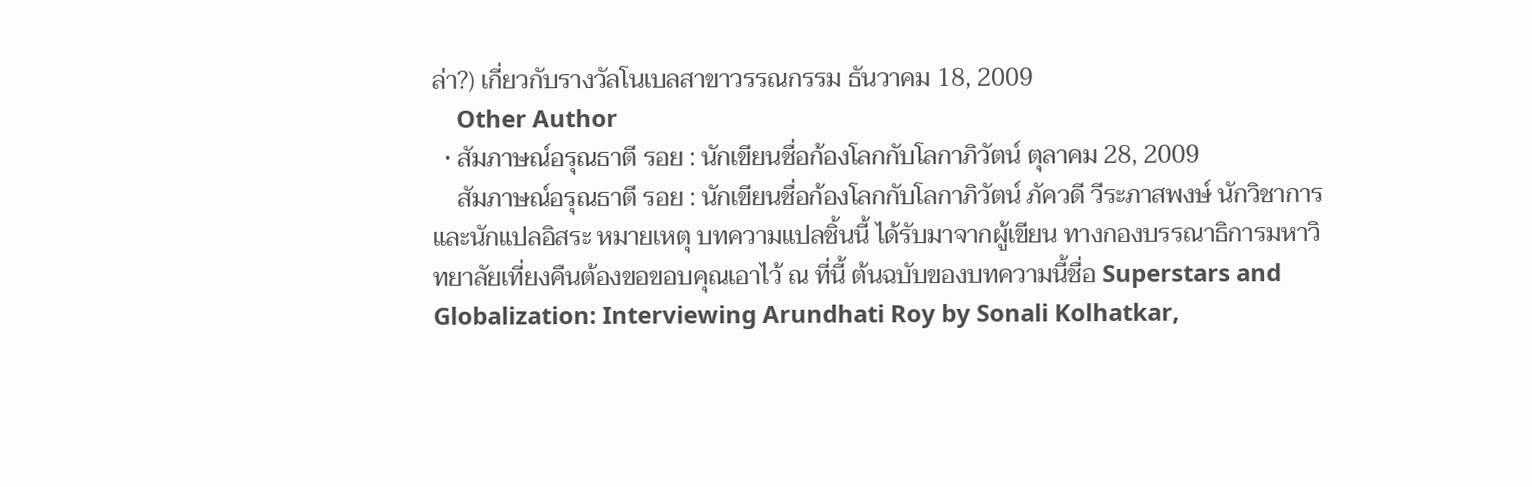ล่า?) เกี่ยวกับรางวัลโนเบลสาขาวรรณกรรม ธันวาคม 18, 2009
    Other Author
  • สัมภาษณ์อรุณธาตี รอย : นักเขียนชื่อก้องโลกกับโลกาภิวัตน์ ตุลาคม 28, 2009
    สัมภาษณ์อรุณธาตี รอย : นักเขียนชื่อก้องโลกกับโลกาภิวัตน์ ภัควดี วีระภาสพงษ์ นักวิชาการและนักแปลอิสระ หมายเหตุ บทความแปลชิ้นนี้ ได้รับมาจากผู้เขียน ทางกองบรรณาธิการมหาวิทยาลัยเที่ยงคืนต้องขอขอบคุณเอาไว้ ณ ที่นี้ ต้นฉบับของบทความนี้ชื่อ Superstars and Globalization: Interviewing Arundhati Roy by Sonali Kolhatkar,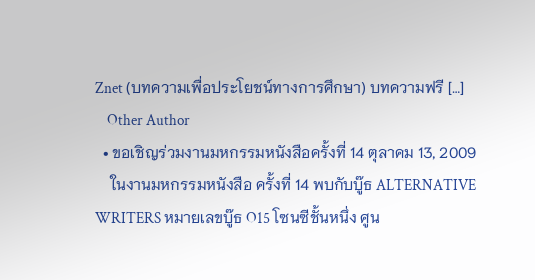Znet (บทความเพื่อประโยชน์ทางการศึกษา) บทความฟรี […]
    Other Author
  • ขอเชิญร่วมงานมหกรรมหนังสือครั้งที่ 14 ตุลาคม 13, 2009
    ในงานมหกรรมหนังสือ ครั้งที่ 14 พบกับบู๊ธ ALTERNATIVE WRITERS หมายเลขบู๊ธ O15 โซนซีชั้นหนึ่ง ศูน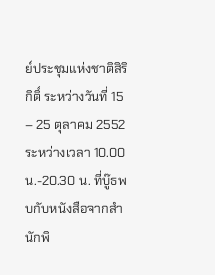ย์ประชุมแห่งชาติสิริกิติ์ ระหว่างวันที่ 15 – 25 ตุลาคม 2552 ระหว่างเวลา 10.00น.-20.30 น. ที่บู๊ธพบกับหนังสือจากสำนักพิ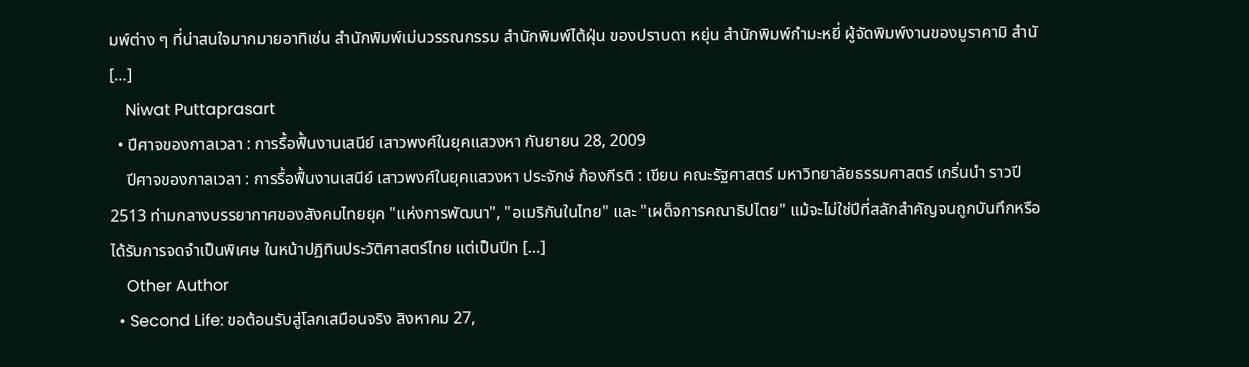มพ์ต่าง ๆ ที่น่าสนใจมากมายอาทิเช่น สำนักพิมพ์เม่นวรรณกรรม สำนักพิมพ์ไต้ฝุ่น ของปราบดา หยุ่น สำนักพิมพ์กำมะหยี่ ผู้จัดพิมพ์งานของมูราคามิ สำนั […]
    Niwat Puttaprasart
  • ปีศาจของกาลเวลา : การรื้อฟื้นงานเสนีย์ เสาวพงศ์ในยุคแสวงหา กันยายน 28, 2009
    ปีศาจของกาลเวลา : การรื้อฟื้นงานเสนีย์ เสาวพงศ์ในยุคแสวงหา ประจักษ์ ก้องกีรติ : เขียน คณะรัฐศาสตร์ มหาวิทยาลัยธรรมศาสตร์ เกริ่นนำ ราวปี 2513 ท่ามกลางบรรยากาศของสังคมไทยยุค "แห่งการพัฒนา", "อเมริกันในไทย" และ "เผด็จการคณาธิปไตย" แม้จะไม่ใช่ปีที่สลักสำคัญจนถูกบันทึกหรือได้รับการจดจำเป็นพิเศษ ในหน้าปฏิทินประวัติศาสตร์ไทย แต่เป็นปีท […]
    Other Author
  • Second Life: ขอต้อนรับสู่โลกเสมือนจริง สิงหาคม 27,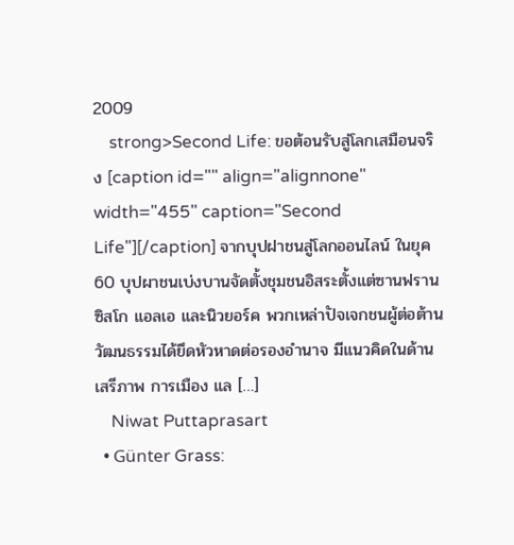2009
    strong>Second Life: ขอต้อนรับสู่โลกเสมือนจริง [caption id="" align="alignnone" width="455" caption="Second Life"][/caption] จากบุปฝาชนสู่โลกออนไลน์ ในยุค 60 บุปผาชนเบ่งบานจัดตั้งชุมชนอิสระตั้งแต่ซานฟรานซิสโก แอลเอ และนิวยอร์ค พวกเหล่าปัจเจกชนผู้ต่อต้านวัฒนธรรมได้ยึดหัวหาดต่อรองอำนาจ มีแนวคิดในด้านเสรีภาพ การเมือง แล […]
    Niwat Puttaprasart
  • Günter Grass: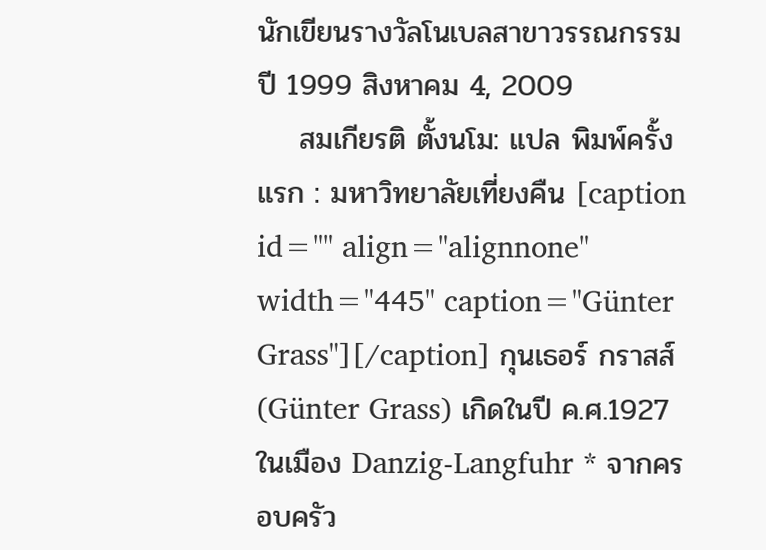นักเขียนรางวัลโนเบลสาขาวรรณกรรม ปี 1999 สิงหาคม 4, 2009
    สมเกียรติ ตั้งนโม: แปล พิมพ์ครั้งแรก : มหาวิทยาลัยเที่ยงคืน [caption id="" align="alignnone" width="445" caption="Günter Grass"][/caption] กุนเธอร์ กราสส์ (Günter Grass) เกิดในปี ค.ศ.1927 ในเมือง Danzig-Langfuhr * จากครอบครัว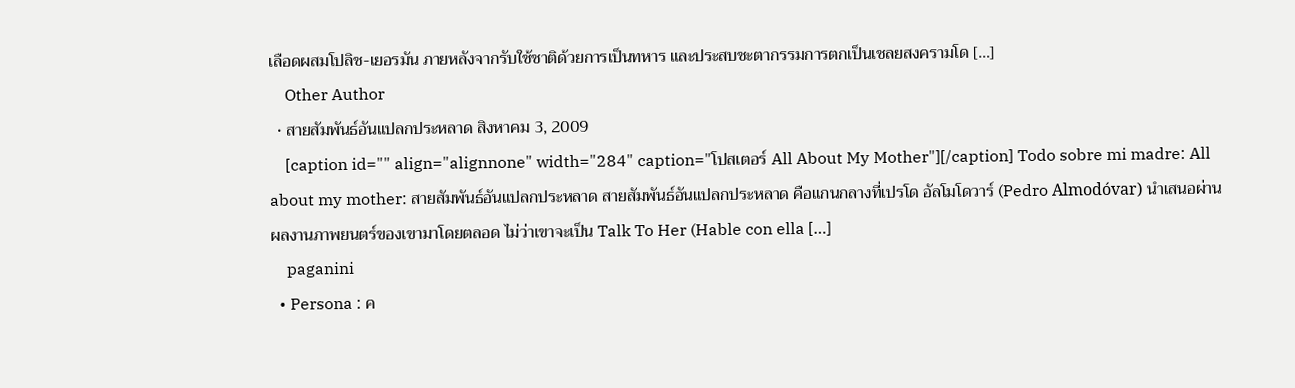เลือดผสมโปลิช-เยอรมัน ภายหลังจากรับใช้ชาติด้วยการเป็นทหาร และประสบชะตากรรมการตกเป็นเชลยสงครามโด […]
    Other Author
  • สายสัมพันธ์อันแปลกประหลาด สิงหาคม 3, 2009
    [caption id="" align="alignnone" width="284" caption="โปสเตอร์ All About My Mother"][/caption] Todo sobre mi madre: All about my mother: สายสัมพันธ์อันแปลกประหลาด สายสัมพันธ์อันแปลกประหลาด คือแกนกลางที่เปรโด อัลโมโดวาร์ (Pedro Almodóvar) นำเสนอผ่านผลงานภาพยนตร์ของเขามาโดยตลอด ไม่ว่าเขาจะเป็น Talk To Her (Hable con ella […]
    paganini
  • Persona : ค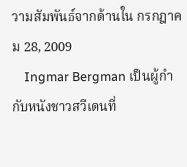วามสัมพันธ์จากด้านใน กรกฎาคม 28, 2009
    Ingmar Bergman เป็นผู้กำกับหนังชาวสวีเดนที่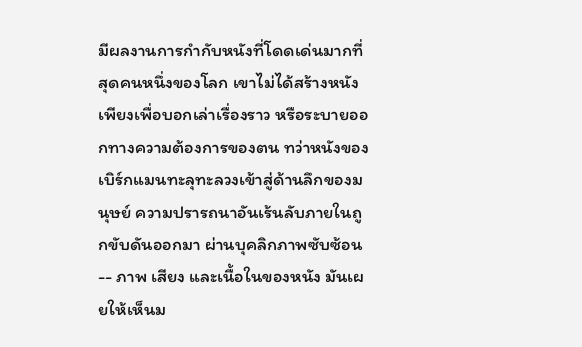มีผลงานการกำกับหนังที่โดดเด่นมากที่สุดคนหนึ่งของโลก เขาไม่ได้สร้างหนังเพียงเพื่อบอกเล่าเรื่องราว หรือระบายออกทางความต้องการของตน ทว่าหนังของเบิร์กแมนทะลุทะลวงเข้าสู่ด้านลึกของมนุษย์ ความปรารถนาอันเร้นลับภายในถูกขับดันออกมา ผ่านบุคลิกภาพซับซ้อน -- ภาพ เสียง และเนื้อในของหนัง มันเผยให้เห็นม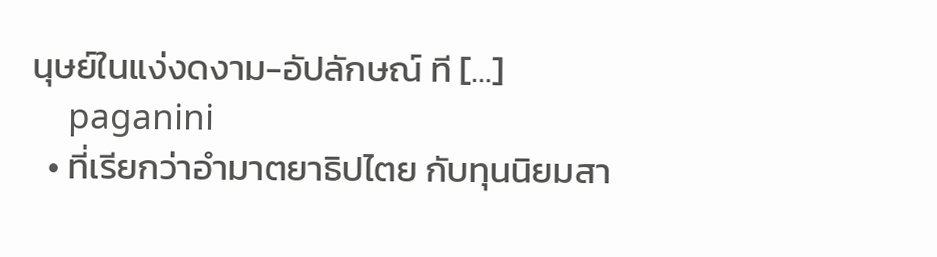นุษย์ในแง่งดงาม-อัปลักษณ์ ที […]
    paganini
  • ที่เรียกว่าอำมาตยาธิปไตย กับทุนนิยมสา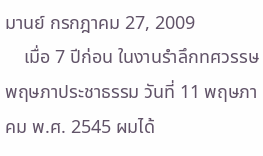มานย์ กรกฎาคม 27, 2009
    เมื่อ 7 ปีก่อน ในงานรำลึกทศวรรษพฤษภาประชาธรรม วันที่ 11 พฤษภาคม พ.ศ. 2545 ผมได้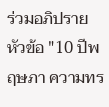ร่วมอภิปรายหัวข้อ "10 ปีพฤษภา ความทร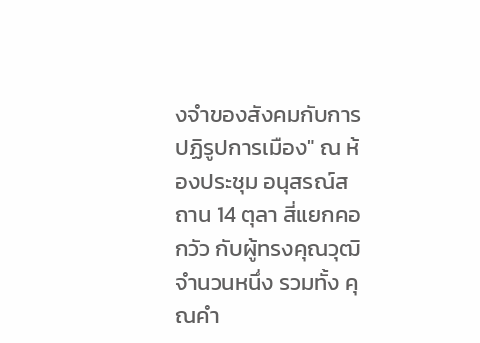งจำของสังคมกับการปฏิรูปการเมือง" ณ ห้องประชุม อนุสรณ์สถาน 14 ตุลา สี่แยกคอกวัว กับผู้ทรงคุณวุฒิจำนวนหนึ่ง รวมทั้ง คุณคำ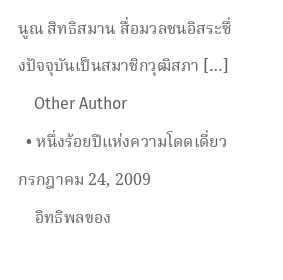นูณ สิทธิสมาน สื่อมวลชนอิสระซึ่งปัจจุบันเป็นสมาชิกวุฒิสภา […]
    Other Author
  • หนึ่งร้อยปีแห่งความโดดเดี่ยว กรกฎาคม 24, 2009
    อิทธิพลของ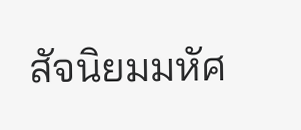สัจนิยมมหัศ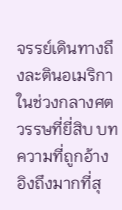จรรย์เดินทางถึงละตินอเมริกาในช่วงกลางศตวรรษที่ยี่สิบ บทความที่ถูกอ้างอิงถึงมากที่สุ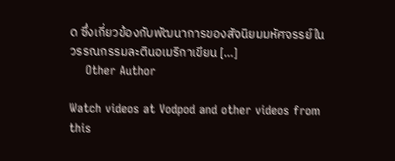ด ซึ่งเกี่ยวข้องกับพัฒนาการของสัจนิยมมหัศจรรย์ในวรรณกรรมละตินอเมริกาเขียน […]
    Other Author

Watch videos at Vodpod and other videos from this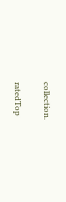collection.

ratedTop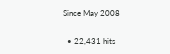Since May 2008

  • 22,431 hits